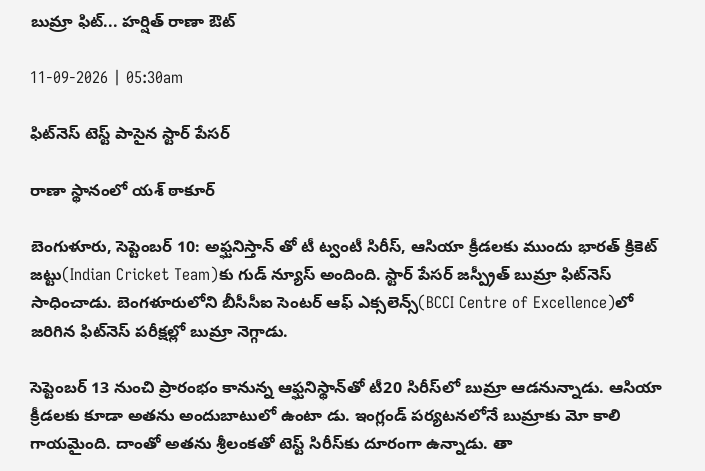బుమ్రా ఫిట్... హర్షిత్ రాణా ఔట్

11-09-2026 | 05:30am

ఫిట్‌నెస్ టెస్ట్ పాసైన స్టార్ పేసర్

రాణా స్థానంలో యశ్ ఠాకూర్

బెంగుళూరు, సెప్టెంబర్ 10: అఫ్ఘనిస్తాన్ తో టీ ట్వంటీ సిరీస్, ఆసియా క్రీడలకు ముందు భారత్ క్రికెట్ జట్టు(Indian Cricket Team)కు గుడ్ న్యూస్ అందింది. స్టార్ పేసర్ జస్ప్రీత్ బుమ్రా ఫిట్‌నెస్ సాధించాడు. బెంగళూరులోని బీసీసీఐ సెంటర్ ఆఫ్ ఎక్సలెన్స్‌(BCCI Centre of Excellence)లో జరిగిన ఫిట్‌నెస్ పరీక్షల్లో బుమ్రా నెగ్గాడు.

సెప్టెంబర్ 13 నుంచి ప్రారంభం కానున్న ఆఫ్ఘనిస్థాన్‌తో టీ20 సిరీస్‌లో బుమ్రా ఆడనున్నాడు. ఆసియా క్రీడలకు కూడా అతను అందుబాటులో ఉంటా డు. ఇంగ్లండ్ పర్యటనలోనే బుమ్రాకు మో కాలి గాయమైంది. దాంతో అతను శ్రీలంకతో టెస్ట్ సిరీస్‌కు దూరంగా ఉన్నాడు. తా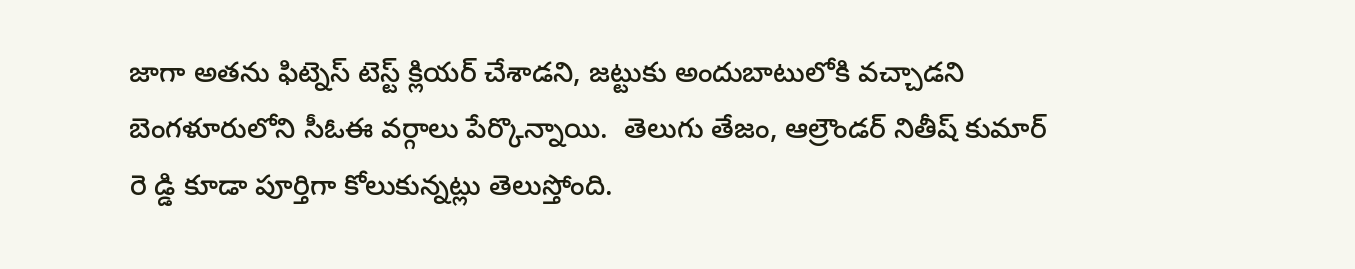జాగా అతను ఫిట్నెస్ టెస్ట్ క్లియర్ చేశాడని, జట్టుకు అందుబాటులోకి వచ్చాడని బెంగళూరులోని సీఓఈ వర్గాలు పేర్కొన్నాయి.  తెలుగు తేజం, ఆల్రౌండర్ నితీష్ కుమార్ రె డ్డి కూడా పూర్తిగా కోలుకున్నట్లు తెలుస్తోంది.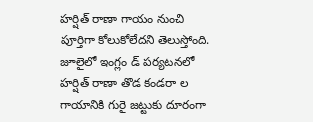హర్షిత్ రాణా గాయం నుంచి పూర్తిగా కోలుకోలేదని తెలుస్తోంది. జూలైలో ఇంగ్లం డ్ పర్యటనలో హర్షిత్ రాణా తొడ కండరా ల గాయానికి గురై జట్టుకు దూరంగా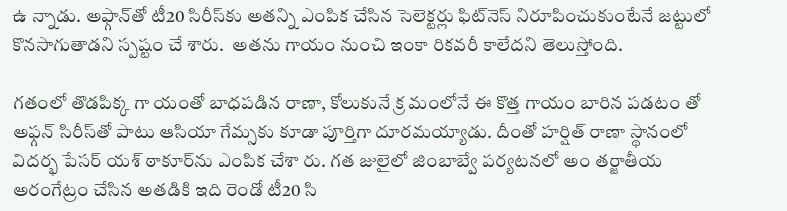ఉ న్నాడు. అఫ్గాన్‌తో టీ20 సిరీస్‌కు అతన్ని ఎంపిక చేసిన సెలెక్టర్లు ఫిట్‌నెస్ నిరూపించుకుంటేనే జట్టులో కొనసాగుతాడని స్పష్టం చే శారు.  అతను గాయం నుంచి ఇంకా రికవరీ కాలేదని తెలుస్తోంది.

గతంలో తొడపిక్క గా యంతో బాధపడిన రాణా, కోలుకునే క్ర మంలోనే ఈ కొత్త గాయం బారిన పడటం తో అఫ్గన్ సిరీస్‌తో పాటు ఆసియా గేమ్సకు కూడా పూర్తిగా దూరమయ్యాడు. దీంతో హర్షిత్ రాణా స్థానంలో విదర్భ పేసర్ యశ్ ఠాకూర్‌ను ఎంపిక చేశా రు. గత జులైలో జింబాబ్వే పర్యటనలో అం తర్జాతీయ అరంగేట్రం చేసిన అతడికి ఇది రెండో టీ20 సి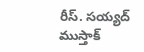రీస్. సయ్యద్ ముస్తాక్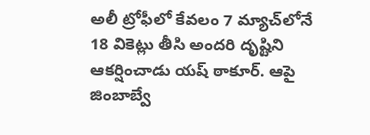అలీ ట్రోఫీలో కేవలం 7 మ్యాచ్‌లోనే 18 వికెట్లు తీసి అందరి దృష్టిని ఆకర్షించాడు యష్ ఠాకూర్. ఆపై జింబాబ్వే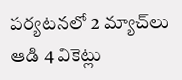పర్యటనలో 2 మ్యాచ్‌లు ఆడి 4 వికెట్లు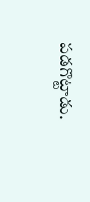పడగొట్టాడు.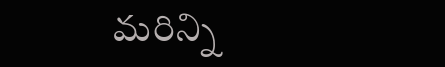మరిన్ని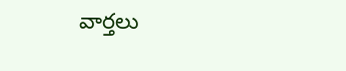వార్తలు